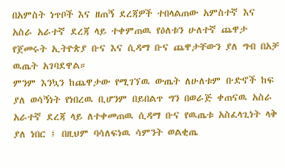በአምስት ነጥቦች እና ዘጠኝ ደረጃዎች ተበላልጠው አምስተኛ እና አስራ አራተኛ ደረጃ ላይ ተቀምጠዉ የዕለቱን ሁለተኛ ጨዋታ የጀመሩት ኢትዮጵያ ቡና እና ሲዳማ ቡና ጨዋታቸውን ያለ ግብ በአቻ ዉጤት አገባደዋል።
ምንም እንኳን ከጨዋታው የሚገኘዉ ውጤት ለሁለቱም ቡድኖች ከፍ ያለ ወሳኝነት የነበረዉ ቢሆንም በይበልጥ ግን በወራጅ ቀጠናዉ አስራ አራተኛ ደረጃ ላይ ለተቀመጠዉ ሲዳማ ቡና የዉጤቱ አስፈላጊነት ላቅ ያለ ነበር ፤ በዚህም ባሳለፍነዉ ሳምንት ወልቂጤ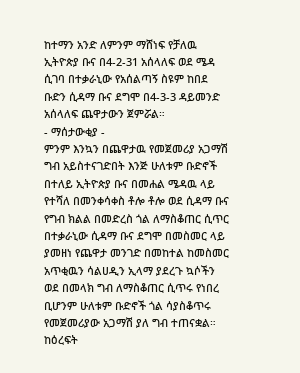ከተማን አንድ ለምንም ማሸነፍ የቻለዉ ኢትዮጵያ ቡና በ4-2-31 አሰላለፍ ወደ ሜዳ ሲገባ በተቃራኒው የአሰልጣኝ ስዩም ከበደ ቡድን ሲዳማ ቡና ደግሞ በ4-3-3 ዳይመንድ አሰላለፍ ጨዋታውን ጀምሯል።
- ማሰታውቂያ -
ምንም እንኳን በጨዋታዉ የመጀመሪያ አጋማሽ ግብ አይስተናገድበት እንጅ ሁለቱም ቡድኖች በተለይ ኢትዮጵያ ቡና በመሐል ሜዳዉ ላይ የተሻለ በመንቀሳቀስ ቶሎ ቶሎ ወደ ሲዳማ ቡና የግብ ክልል በመድረስ ጎል ለማስቆጠር ሲጥር በተቃራኒው ሲዳማ ቡና ደግሞ በመስመር ላይ ያመዘነ የጨዋታ መንገድ በመከተል ከመስመር አጥቂዉን ሳልሀዲን ኢላማ ያደረጉ ኳሶችን ወደ በመላክ ግብ ለማስቆጠር ሲጥሩ የነበረ ቢሆንም ሁለቱም ቡድኖች ጎል ሳያስቆጥሩ የመጀመሪያው አጋማሽ ያለ ግብ ተጠናቋል።
ከዕረፍት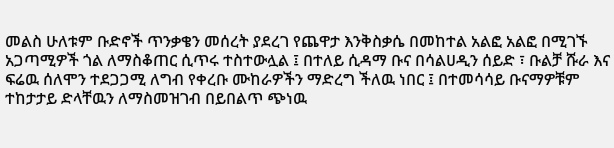መልስ ሁለቱም ቡድኖች ጥንቃቄን መሰረት ያደረገ የጨዋታ እንቅስቃሴ በመከተል አልፎ አልፎ በሚገኙ አጋጣሚዎች ጎል ለማስቆጠር ሲጥሩ ተስተውሏል ፤ በተለይ ሲዳማ ቡና በሳልሀዲን ሰይድ ፣ ቡልቻ ሹራ እና ፍሬዉ ሰለሞን ተደጋጋሚ ለግብ የቀረቡ ሙከራዎችን ማድረግ ችለዉ ነበር ፤ በተመሳሳይ ቡናማዎቹም ተከታታይ ድላቸዉን ለማስመዝገብ በይበልጥ ጭነዉ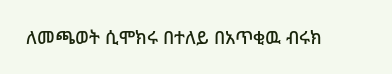ለመጫወት ሲሞክሩ በተለይ በአጥቂዉ ብሩክ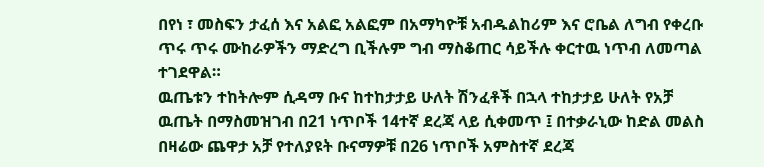በየነ ፣ መስፍን ታፈሰ እና አልፎ አልፎም በአማካዮቹ አብዱልከሪም እና ሮቤል ለግብ የቀረቡ ጥሩ ጥሩ ሙከራዎችን ማድረግ ቢችሉም ግብ ማስቆጠር ሳይችሉ ቀርተዉ ነጥብ ለመጣል ተገደዋል።
ዉጤቱን ተከትሎም ሲዳማ ቡና ከተከታታይ ሁለት ሽንፈቶች በኋላ ተከታታይ ሁለት የአቻ ዉጤት በማስመዝገብ በ21 ነጥቦች 14ተኛ ደረጃ ላይ ሲቀመጥ ፤ በተቃራኒው ከድል መልስ በዛሬው ጨዋታ አቻ የተለያዩት ቡናማዎቹ በ26 ነጥቦች አምስተኛ ደረጃ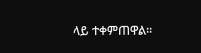ላይ ተቀምጠዋል።